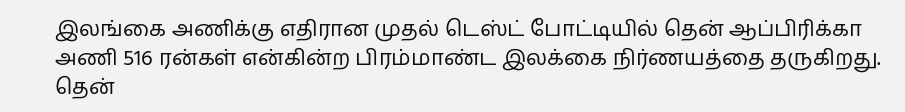இலங்கை அணிக்கு எதிரான முதல் டெஸ்ட் போட்டியில் தென் ஆப்பிரிக்கா அணி 516 ரன்கள் என்கின்ற பிரம்மாண்ட இலக்கை நிர்ணயத்தை தருகிறது.
தென்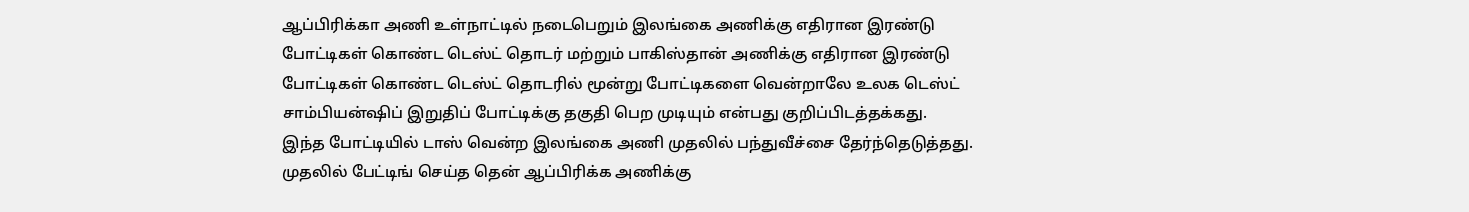ஆப்பிரிக்கா அணி உள்நாட்டில் நடைபெறும் இலங்கை அணிக்கு எதிரான இரண்டு போட்டிகள் கொண்ட டெஸ்ட் தொடர் மற்றும் பாகிஸ்தான் அணிக்கு எதிரான இரண்டு போட்டிகள் கொண்ட டெஸ்ட் தொடரில் மூன்று போட்டிகளை வென்றாலே உலக டெஸ்ட் சாம்பியன்ஷிப் இறுதிப் போட்டிக்கு தகுதி பெற முடியும் என்பது குறிப்பிடத்தக்கது.
இந்த போட்டியில் டாஸ் வென்ற இலங்கை அணி முதலில் பந்துவீச்சை தேர்ந்தெடுத்தது. முதலில் பேட்டிங் செய்த தென் ஆப்பிரிக்க அணிக்கு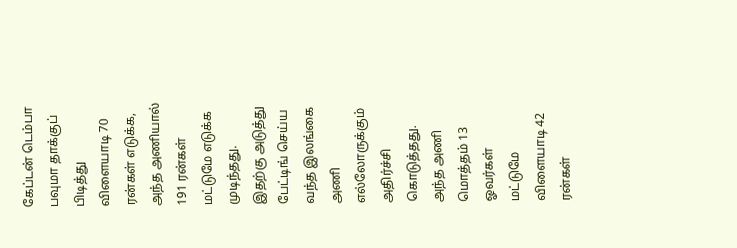கேப்டன் டெம்பா பவுமா தாக்குப் பிடித்து விளையாடி 70 ரன்கள் எடுக்க, அந்த அணியால் 191 ரன்கள் மட்டுமே எடுக்க முடிந்தது.
இதற்கு அடுத்து பேட்டிங் செய்ய வந்த இலங்கை அணி எல்லோருக்கும் அதிர்ச்சி கொடுத்தது. அந்த அணி மொத்தம் 13 ஓவர்கள் மட்டுமே விளையாடி 42 ரன்கள்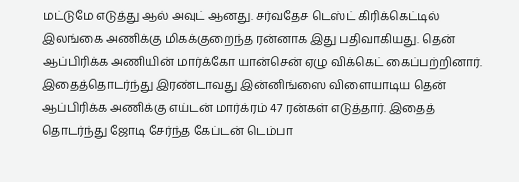மட்டுமே எடுத்து ஆல் அவுட் ஆனது. சர்வதேச டெஸ்ட் கிரிக்கெட்டில் இலங்கை அணிக்கு மிகக்குறைந்த ரன்னாக இது பதிவாகியது. தென் ஆப்பிரிக்க அணியின் மார்க்கோ யான்சென் ஏழு விக்கெட் கைப்பற்றினார்.
இதைத்தொடர்ந்து இரண்டாவது இன்னிங்ஸை விளையாடிய தென் ஆப்பிரிக்க அணிக்கு எய்டன் மார்க்ரம் 47 ரன்கள் எடுத்தார். இதைத் தொடர்ந்து ஜோடி சேர்ந்த கேப்டன் டெம்பா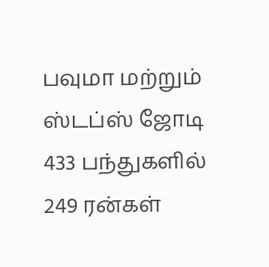பவுமா மற்றும் ஸ்டப்ஸ் ஜோடி 433 பந்துகளில் 249 ரன்கள்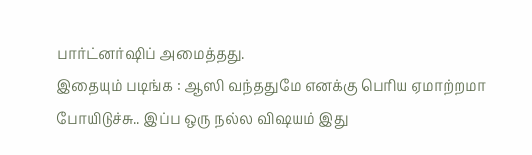பார்ட்னர்ஷிப் அமைத்தது.
இதையும் படிங்க : ஆஸி வந்ததுமே எனக்கு பெரிய ஏமாற்றமா போயிடுச்சு.. இப்ப ஒரு நல்ல விஷயம் இது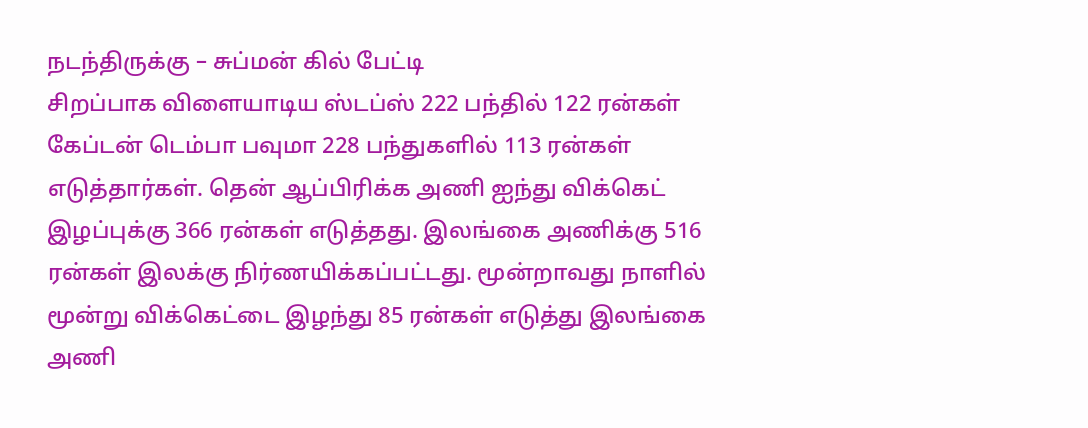நடந்திருக்கு – சுப்மன் கில் பேட்டி
சிறப்பாக விளையாடிய ஸ்டப்ஸ் 222 பந்தில் 122 ரன்கள் கேப்டன் டெம்பா பவுமா 228 பந்துகளில் 113 ரன்கள் எடுத்தார்கள். தென் ஆப்பிரிக்க அணி ஐந்து விக்கெட் இழப்புக்கு 366 ரன்கள் எடுத்தது. இலங்கை அணிக்கு 516 ரன்கள் இலக்கு நிர்ணயிக்கப்பட்டது. மூன்றாவது நாளில் மூன்று விக்கெட்டை இழந்து 85 ரன்கள் எடுத்து இலங்கை அணி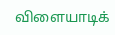விளையாடிக்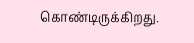கொண்டிருக்கிறது.